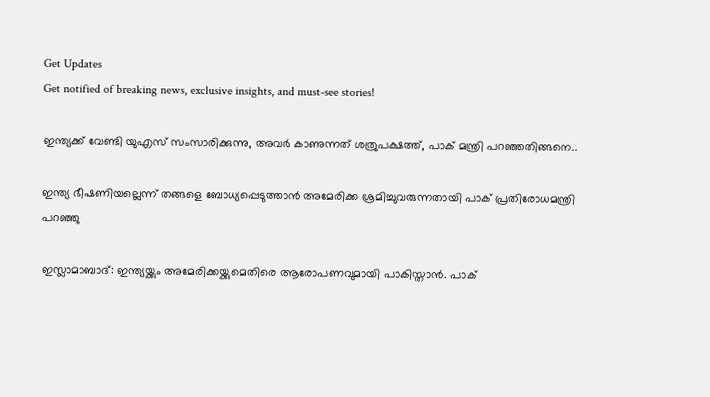Get Updates
Get notified of breaking news, exclusive insights, and must-see stories!

ഇന്ത്യക്ക് വേണ്ടി യുഎസ് സംസാരിക്കുന്നു, അവർ കാണുന്നത് ശത്രുപക്ഷത്ത്, പാക് മന്ത്രി പറഞ്ഞതിങ്ങനെ..

ഇന്ത്യ ഭീഷണിയല്ലെന്ന് തങ്ങളെ ബോധ്യപ്പെടുത്താൻ അമേരിക്ക ശ്രമിച്ചുവരുന്നതായി പാക് പ്രതിരോധമന്ത്രി പറഞ്ഞു

ഇസ്ലാമാബാദ്: ഇന്ത്യയ്ക്കും അമേരിക്കയ്ക്കുമെതിരെ ആരോപണവുമായി പാകിസ്താൻ. പാക്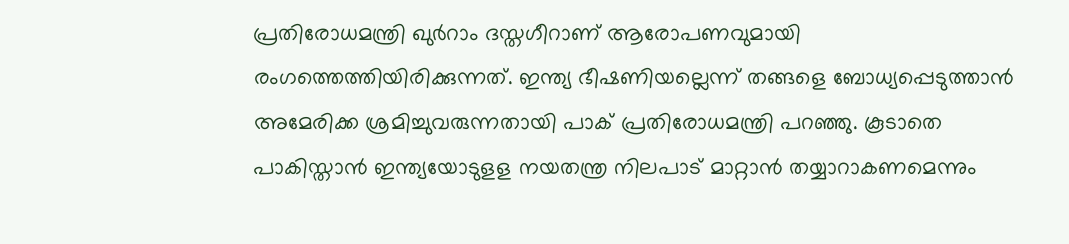പ്രതിരോധമന്ത്രി ഖുർറാം ദസ്തഗീറാണ് ആരോപണവുമായി രംഗത്തെത്തിയിരിക്കുന്നത്. ഇന്ത്യ ഭീഷണിയല്ലെന്ന് തങ്ങളെ ബോധ്യപ്പെടുത്താൻ അമേരിക്ക ശ്രമിച്ചുവരുന്നതായി പാക് പ്രതിരോധമന്ത്രി പറഞ്ഞു. കൂടാതെ പാകിസ്താൻ ഇന്ത്യയോടുളള നയതന്ത്ര നിലപാട് മാറ്റാൻ തയ്യാറാകണമെന്നും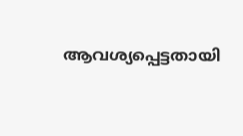ആവശ്യപ്പെട്ടതായി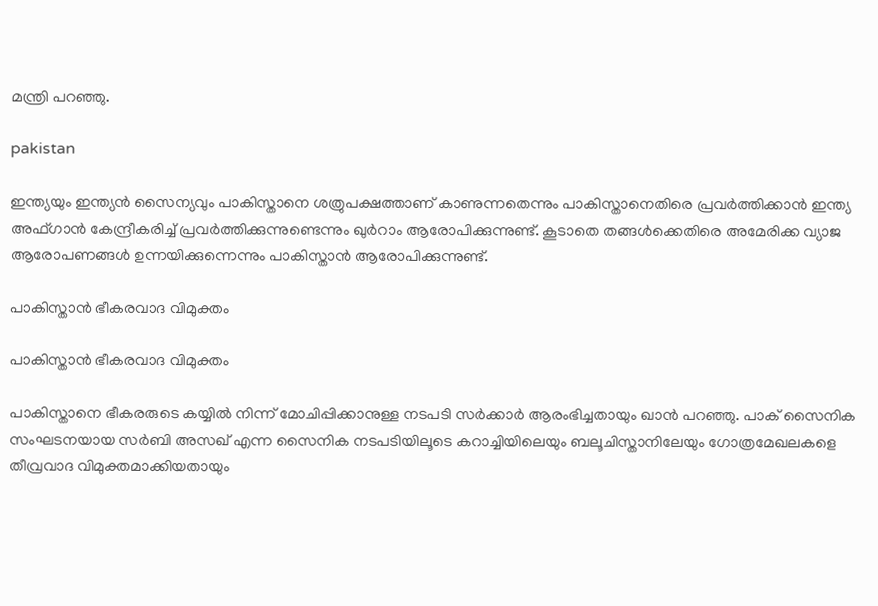മന്ത്രി പറഞ്ഞു.

pakistan

ഇന്ത്യയും ഇന്ത്യൻ സൈന്യവും പാകിസ്താനെ ശത്രുപക്ഷത്താണ് കാണുന്നതെന്നും പാകിസ്താനെതിരെ പ്രവർത്തിക്കാൻ ഇന്ത്യ അഫ്ഗാൻ കേന്ദ്രീകരിച്ച് പ്രവർത്തിക്കുന്നുണ്ടെന്നും ഖുർറാം ആരോപിക്കുന്നുണ്ട്. കൂടാതെ തങ്ങൾക്കെതിരെ അമേരിക്ക വ്യാജ ആരോപണങ്ങൾ ഉന്നയിക്കുന്നെന്നും പാകിസ്താൻ ആരോപിക്കുന്നുണ്ട്.

പാകിസ്താൻ ഭീകരവാദ വിമുക്തം

പാകിസ്താൻ ഭീകരവാദ വിമുക്തം

പാകിസ്താനെ ഭീകരരുടെ കയ്യിൽ നിന്ന് മോചിപ്പിക്കാനുള്ള നടപടി സർക്കാർ ആരംഭിച്ചതായും ഖാൻ പറഞ്ഞു. പാക് സൈനിക സംഘടനയായ സർബി അസഖ് എന്ന സൈനിക നടപടിയിലൂടെ കറാച്ചിയിലെയും ബലൂചിസ്താനിലേയും ഗോത്രമേഖലകളെ തീവ്രവാദ വിമുക്തമാക്കിയതായും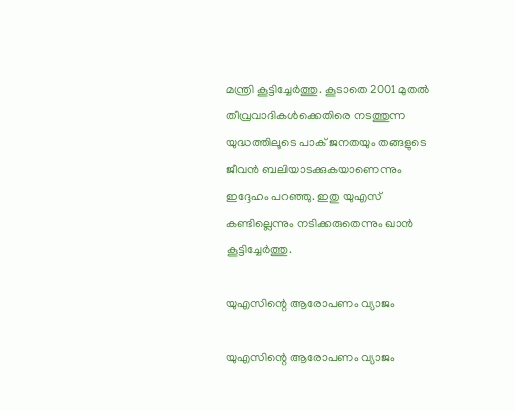മന്ത്രി കൂട്ടിച്ചേർത്തു. കൂടാതെ 2001 മുതൽ തീവ്രവാദികൾക്കെതിരെ നടത്തുന്ന യുദ്ധത്തിലൂടെ പാക് ജനതയും തങ്ങളുടെ ജീവൻ ബലിയാടക്കുകയാണെന്നും ഇദ്ദേഹം പറഞ്ഞു. ഇതു യുഎസ് കണ്ടില്ലെന്നും നടിക്കരുതെന്നും ഖാൻ കൂട്ടിച്ചേർത്തു.

യുഎസിന്റെ ആരോപണം വ്യാജം

യുഎസിന്റെ ആരോപണം വ്യാജം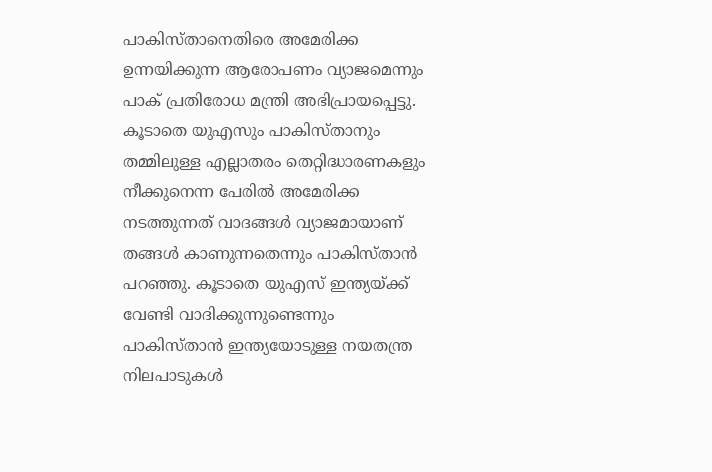പാകിസ്താനെതിരെ അമേരിക്ക ഉന്നയിക്കുന്ന ആരോപണം വ്യാജമെന്നും പാക് പ്രതിരോധ മന്ത്രി അഭിപ്രായപ്പെട്ടു. കൂടാതെ യുഎസും പാകിസ്താനും തമ്മിലുള്ള എല്ലാതരം തെറ്റിദ്ധാരണകളും നീക്കുനെന്ന പേരിൽ അമേരിക്ക നടത്തുന്നത് വാദങ്ങൾ വ്യാജമായാണ് തങ്ങൾ കാണുന്നതെന്നും പാകിസ്താൻ പറഞ്ഞു. കൂടാതെ യുഎസ് ഇന്ത്യയ്ക്ക് വേണ്ടി വാദിക്കുന്നുണ്ടെന്നും പാകിസ്താൻ ഇന്ത്യയോടുള്ള നയതന്ത്ര നിലപാടുകൾ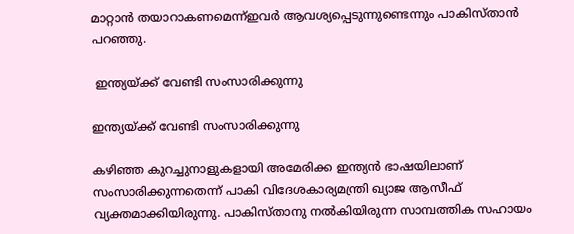മാറ്റാൻ തയാറാകണമെന്ന്ഇവർ ആവശ്യപ്പെടുന്നുണ്ടെന്നും പാകിസ്താൻ പറഞ്ഞു.

 ഇന്ത്യയ്ക്ക് വേണ്ടി സംസാരിക്കുന്നു

ഇന്ത്യയ്ക്ക് വേണ്ടി സംസാരിക്കുന്നു

കഴിഞ്ഞ കുറച്ചുനാളുകളായി അമേരിക്ക ഇന്ത്യൻ ഭാഷയിലാണ് സംസാരിക്കുന്നതെന്ന് പാകി വിദേശകാര്യമന്ത്രി ഖ്യാജ ആസീഫ് വ്യക്തമാക്കിയിരുന്നു. പാകിസ്താനു നൽകിയിരുന്ന സാമ്പത്തിക സഹായം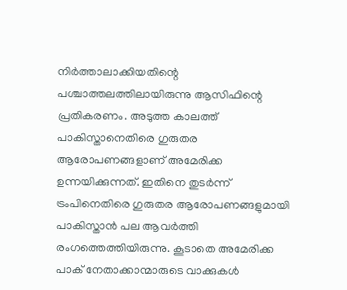നിർത്താലാക്കിയതിന്റെ പശ്ചാത്തലത്തിലായിരുന്നു ആസിഫിന്റെ പ്രതികരണം. അടുത്ത കാലത്ത് പാകിസ്താനെതിരെ ഗുരുതര ആരോപണങ്ങളാണ് അമേരിക്ക ഉന്നയിക്കുന്നത്. ഇതിനെ തുടർന്ന് ട്രംപിനെതിരെ ഗുരുതര ആരോപണങ്ങളുമായി പാകിസ്താൻ പല ആവർത്തി രംഗത്തെത്തിയിരുന്നു. കൂടാതെ അമേരിക്ക പാക് നേതാക്കാന്മാരുടെ വാക്കുകൾ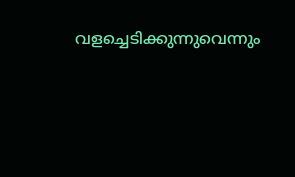വളച്ചെടിക്കുന്നുവെന്നും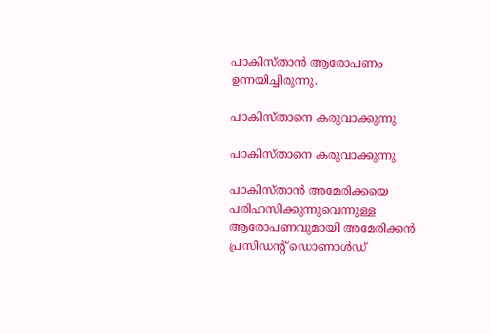പാകിസ്താൻ ആരോപണം ഉന്നയിച്ചിരുന്നു.

പാകിസ്താനെ കരുവാക്കുന്നു

പാകിസ്താനെ കരുവാക്കുന്നു

പാകിസ്താൻ അമേരിക്കയെ പരിഹസിക്കുന്നുവെന്നുള്ള ആരോപണവുമായി അമേരിക്കൻ പ്രസിഡന്റ് ഡൊണാൾഡ്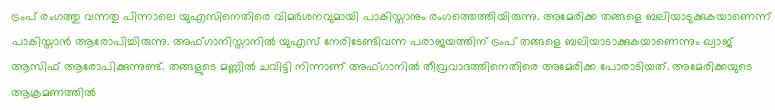ട്രംപ് രംഗത്തു വന്നതു പിന്നാലെ യുഎസിനെതിരെ വിമർശനവുമായി പാകിസ്താനും രംഗത്തെത്തിയിരുന്നു. അമേരിക്ക തങ്ങളെ ബലിയാടുക്കുകയാണെന്ന് പാകിസ്താൻ ആരോപിച്ചിരുന്നു. അഫ്ഗാനിസ്താനില്‍ യുഎസ് നേരിടേണ്ടിവന്ന പരാജയത്തിന് ട്രംപ് തങ്ങളെ ബലിയാടാക്കുകയാണെന്നും ഖ്വാജ് ആസിഫ് ആരോപിക്കുന്നുണ്ട്. തങ്ങളുടെ മണ്ണിൽ ചവിട്ടി നിന്നാണ് അഫ്ഗാനിൽ തീവ്രവാദത്തിനെതിരെ അമേരിക്ക പോരാടിയത്. അമേരിക്കയുടെ ആക്രമണത്തിൽ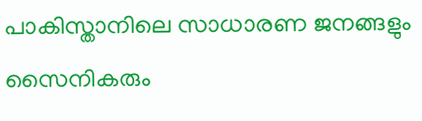പാകിസ്താനിലെ സാധാരണ ജനങ്ങളും സൈനികരും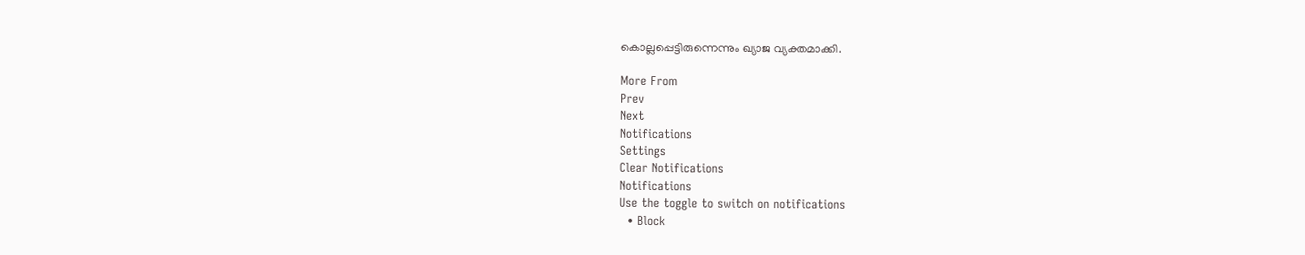കൊല്ലപ്പെട്ടിരുന്നെന്നും ഖ്യാജ വ്യക്തമാക്കി.

More From
Prev
Next
Notifications
Settings
Clear Notifications
Notifications
Use the toggle to switch on notifications
  • Block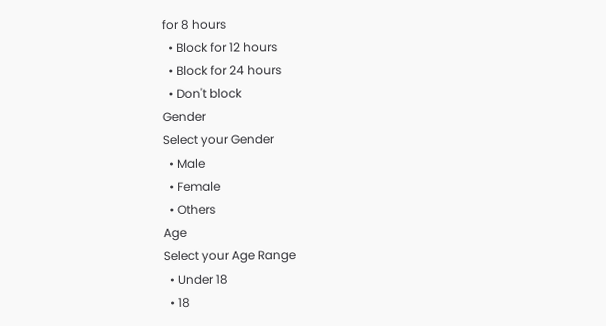for 8 hours
  • Block for 12 hours
  • Block for 24 hours
  • Don't block
Gender
Select your Gender
  • Male
  • Female
  • Others
Age
Select your Age Range
  • Under 18
  • 18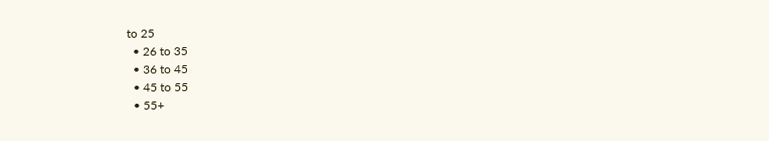to 25
  • 26 to 35
  • 36 to 45
  • 45 to 55
  • 55+